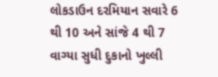લોકડાઉન દરમિયાન સવારે 6 થી 10 અને સાંજે 4 થી 7 વાગ્યા સુધી દુકાનો ખુલ્લી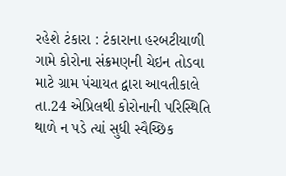રહેશે ટંકારા : ટંકારાના હરબટીયાળી ગામે કોરોના સંક્રમણની ચેઇન તોડવા માટે ગ્રામ પંચાયત દ્વારા આવતીકાલે તા.24 એપ્રિલથી કોરોનાની પરિસ્થિતિ થાળે ન પડે ત્યાં સુધી સ્વૈચ્છિક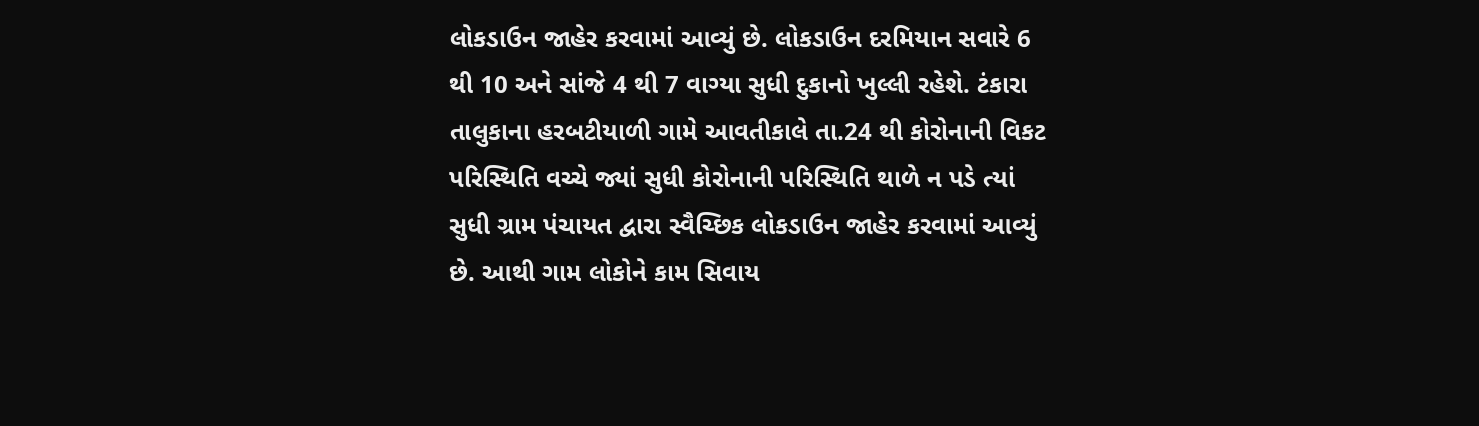લોકડાઉન જાહેર કરવામાં આવ્યું છે. લોકડાઉન દરમિયાન સવારે 6 થી 10 અને સાંજે 4 થી 7 વાગ્યા સુધી દુકાનો ખુલ્લી રહેશે. ટંકારા તાલુકાના હરબટીયાળી ગામે આવતીકાલે તા.24 થી કોરોનાની વિકટ પરિસ્થિતિ વચ્ચે જ્યાં સુધી કોરોનાની પરિસ્થિતિ થાળે ન પડે ત્યાં સુધી ગ્રામ પંચાયત દ્વારા સ્વૈચ્છિક લોકડાઉન જાહેર કરવામાં આવ્યું છે. આથી ગામ લોકોને કામ સિવાય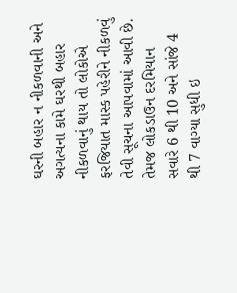ઘરની બહાર ન નીકળવાની અને અગત્યના કામે ઘરથી બહાર નીકળવાનું થાય તો લોકોએ ફરજિયાત માસ્ક પહેરીને નીકળવું તેવી સૂચના આપવામાં આવી છે. તેમજ લોકડાઉન દરમિયાન સવારે 6 થી 10 અને સાંજે 4 થી 7 વાગ્યા સુધી ઇ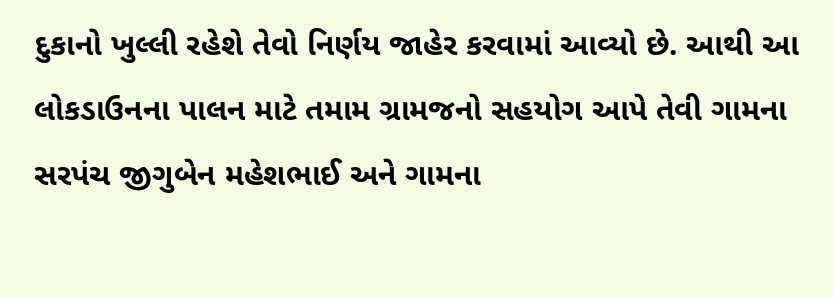દુકાનો ખુલ્લી રહેશે તેવો નિર્ણય જાહેર કરવામાં આવ્યો છે. આથી આ લોકડાઉનના પાલન માટે તમામ ગ્રામજનો સહયોગ આપે તેવી ગામના સરપંચ જીગુબેન મહેશભાઈ અને ગામના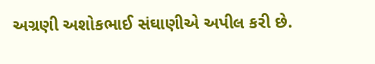અગ્રણી અશોકભાઈ સંઘાણીએ અપીલ કરી છે.